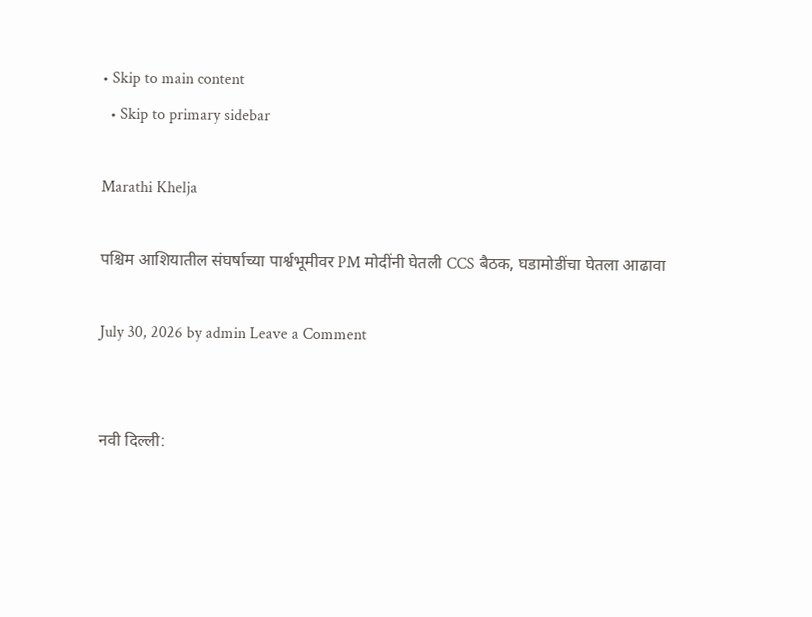• Skip to main content
  • Skip to primary sidebar

Marathi Khelja

पश्चिम आशियातील संघर्षाच्या पार्श्वभूमीवर PM मोदींनी घेतली CCS बैठक, घडामोडींचा घेतला आढावा

July 30, 2026 by admin Leave a Comment


नवी दिल्ली: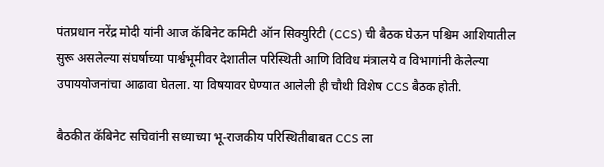पंतप्रधान नरेंद्र मोदी यांनी आज कॅबिनेट कमिटी ऑन सिक्युरिटी (CCS) ची बैठक घेऊन पश्चिम आशियातील सुरू असलेल्या संघर्षाच्या पार्श्वभूमीवर देशातील परिस्थिती आणि विविध मंत्रालये व विभागांनी केलेल्या उपाययोजनांचा आढावा घेतला. या विषयावर घेण्यात आलेली ही चौथी विशेष CCS बैठक होती.

बैठकीत कॅबिनेट सचिवांनी सध्याच्या भू-राजकीय परिस्थितीबाबत CCS ला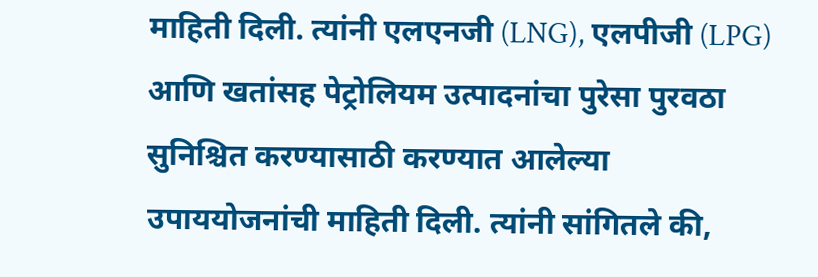माहिती दिली. त्यांनी एलएनजी (LNG), एलपीजी (LPG) आणि खतांसह पेट्रोलियम उत्पादनांचा पुरेसा पुरवठा सुनिश्चित करण्यासाठी करण्यात आलेल्या उपाययोजनांची माहिती दिली. त्यांनी सांगितले की,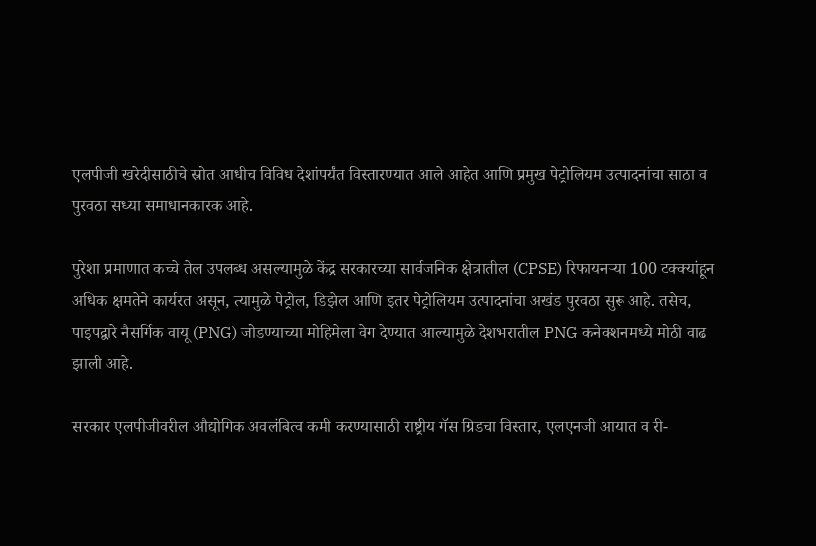एलपीजी खरेदीसाठीचे स्रोत आधीच विविध देशांपर्यंत विस्तारण्यात आले आहेत आणि प्रमुख पेट्रोलियम उत्पादनांचा साठा व पुरवठा सध्या समाधानकारक आहे.

पुरेशा प्रमाणात कच्चे तेल उपलब्ध असल्यामुळे केंद्र सरकारच्या सार्वजनिक क्षेत्रातील (CPSE) रिफायनऱ्या 100 टक्क्यांहून अधिक क्षमतेने कार्यरत असून, त्यामुळे पेट्रोल, डिझेल आणि इतर पेट्रोलियम उत्पादनांचा अखंड पुरवठा सुरू आहे. तसेच, पाइपद्वारे नैसर्गिक वायू (PNG) जोडण्याच्या मोहिमेला वेग देण्यात आल्यामुळे देशभरातील PNG कनेक्शनमध्ये मोठी वाढ झाली आहे.

सरकार एलपीजीवरील औद्योगिक अवलंबित्व कमी करण्यासाठी राष्ट्रीय गॅस ग्रिडचा विस्तार, एलएनजी आयात व री-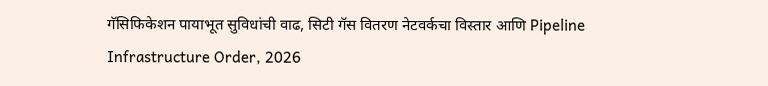गॅसिफिकेशन पायाभूत सुविधांची वाढ, सिटी गॅस वितरण नेटवर्कचा विस्तार आणि Pipeline Infrastructure Order, 2026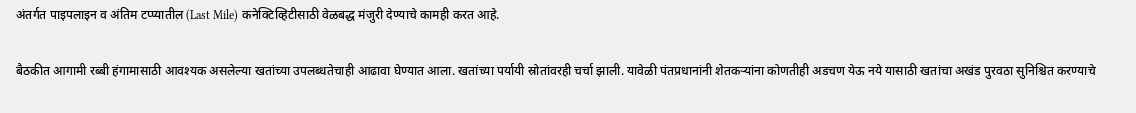अंतर्गत पाइपलाइन व अंतिम टप्प्यातील (Last Mile) कनेक्टिव्हिटीसाठी वेळबद्ध मंजुरी देण्याचे कामही करत आहे.

बैठकीत आगामी रब्बी हंगामासाठी आवश्यक असलेल्या खतांच्या उपलब्धतेचाही आढावा घेण्यात आला. खतांच्या पर्यायी स्रोतांवरही चर्चा झाली. यावेळी पंतप्रधानांनी शेतकऱ्यांना कोणतीही अडचण येऊ नये यासाठी खतांचा अखंड पुरवठा सुनिश्चित करण्याचे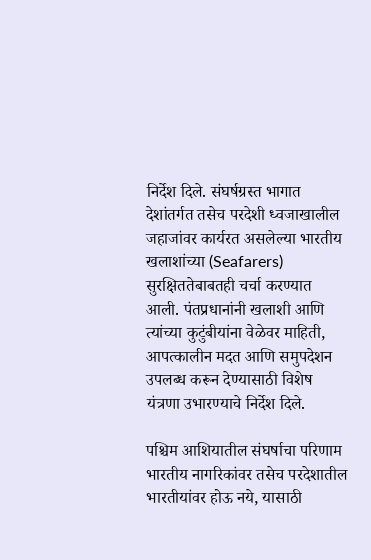निर्देश दिले. संघर्षग्रस्त भागात देशांतर्गत तसेच परदेशी ध्वजाखालील जहाजांवर कार्यरत असलेल्या भारतीय खलाशांच्या (Seafarers) सुरक्षिततेबाबतही चर्चा करण्यात आली. पंतप्रधानांनी खलाशी आणि त्यांच्या कुटुंबीयांना वेळेवर माहिती, आपत्कालीन मदत आणि समुपदेशन उपलब्ध करून देण्यासाठी विशेष यंत्रणा उभारण्याचे निर्देश दिले.

पश्चिम आशियातील संघर्षाचा परिणाम भारतीय नागरिकांवर तसेच परदेशातील भारतीयांवर होऊ नये, यासाठी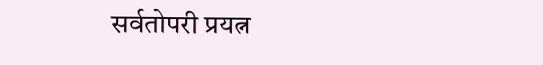सर्वतोपरी प्रयत्न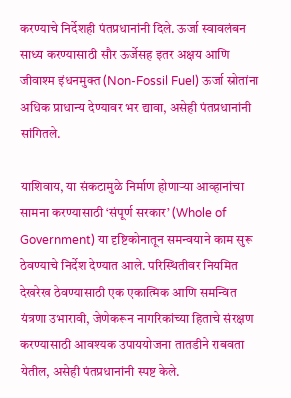करण्याचे निर्देशही पंतप्रधानांनी दिले. ऊर्जा स्वावलंबन साध्य करण्यासाठी सौर ऊर्जेसह इतर अक्षय आणि जीवाश्म इंधनमुक्त (Non-Fossil Fuel) ऊर्जा स्रोतांना अधिक प्राधान्य देण्यावर भर द्यावा, असेही पंतप्रधानांनी सांगितले.

याशिवाय, या संकटामुळे निर्माण होणाऱ्या आव्हानांचा सामना करण्यासाठी ‘संपूर्ण सरकार’ (Whole of Government) या दृष्टिकोनातून समन्वयाने काम सुरू ठेवण्याचे निर्देश देण्यात आले. परिस्थितीवर नियमित देखरेख ठेवण्यासाठी एक एकात्मिक आणि समन्वित यंत्रणा उभारावी, जेणेकरून नागरिकांच्या हिताचे संरक्षण करण्यासाठी आवश्यक उपाययोजना तातडीने राबवता येतील, असेही पंतप्रधानांनी स्पष्ट केले.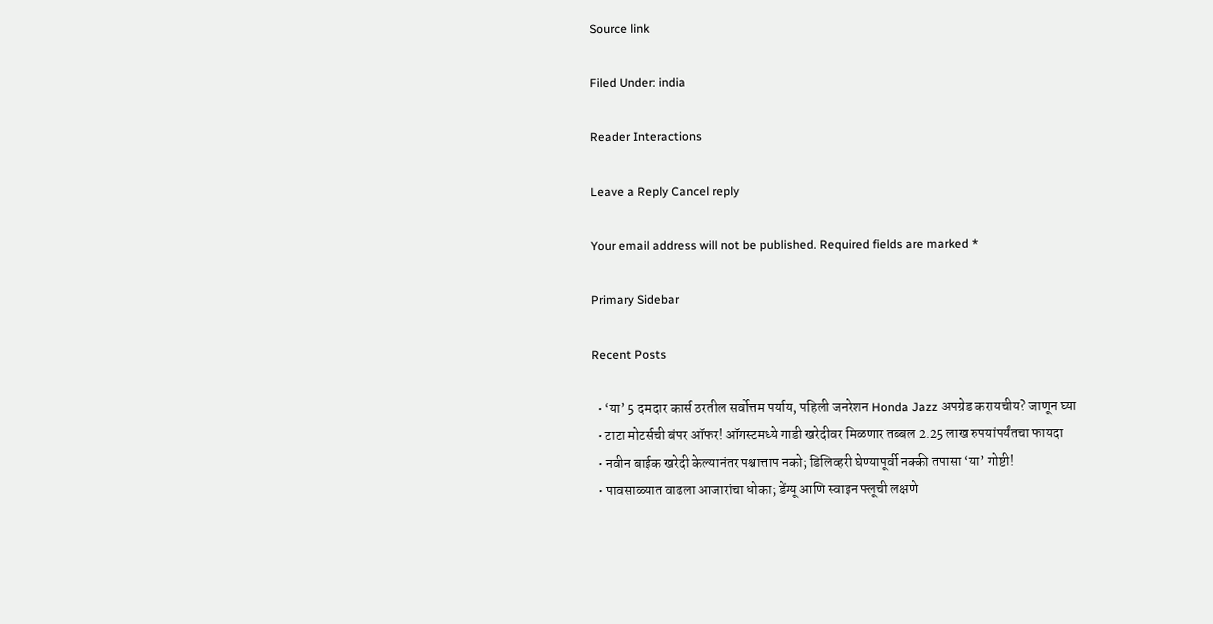Source link

Filed Under: india

Reader Interactions

Leave a Reply Cancel reply

Your email address will not be published. Required fields are marked *

Primary Sidebar

Recent Posts

  • ‘या’ 5 दमदार कार्स ठरतील सर्वोत्तम पर्याय, पहिली जनरेशन Honda Jazz अपग्रेड करायचीय? जाणून घ्या
  • टाटा मोटर्सची बंपर ऑफर! ऑगस्टमध्ये गाडी खरेदीवर मिळणार तब्बल 2.25 लाख रुपयांपर्यंतचा फायदा
  • नवीन बाईक खरेदी केल्यानंतर पश्चात्ताप नको; डिलिव्हरी घेण्यापूर्वी नक्की तपासा ‘या’ गोष्टी!
  • पावसाळ्यात वाढला आजारांचा धोका; डेंग्यू आणि स्वाइन फ्लूची लक्षणे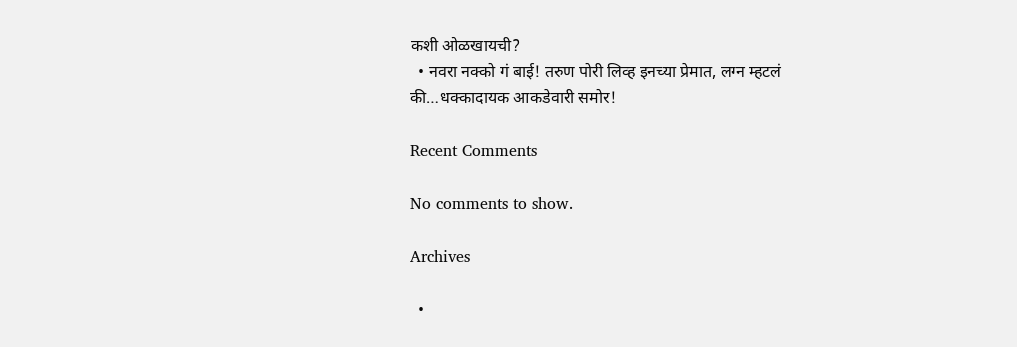कशी ओळखायची?
  • नवरा नक्को गं बाई! तरुण पोरी लिव्ह इनच्या प्रेमात, लग्न म्हटलं की…धक्कादायक आकडेवारी समोर!

Recent Comments

No comments to show.

Archives

  •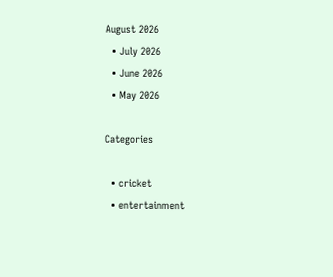August 2026
  • July 2026
  • June 2026
  • May 2026

Categories

  • cricket
  • entertainment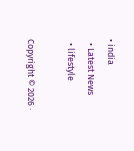• india
  • Latest News
  • lifestyle

Copyright © 2026 ·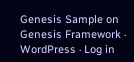Genesis Sample on Genesis Framework · WordPress · Log in